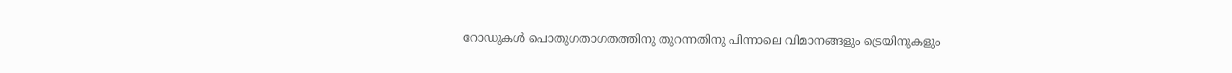റോഡുകള്‍ പൊതുഗതാഗതത്തിനു തുറന്നതിനു പിന്നാലെ വിമാനങ്ങളും ട്രെയിനുകളും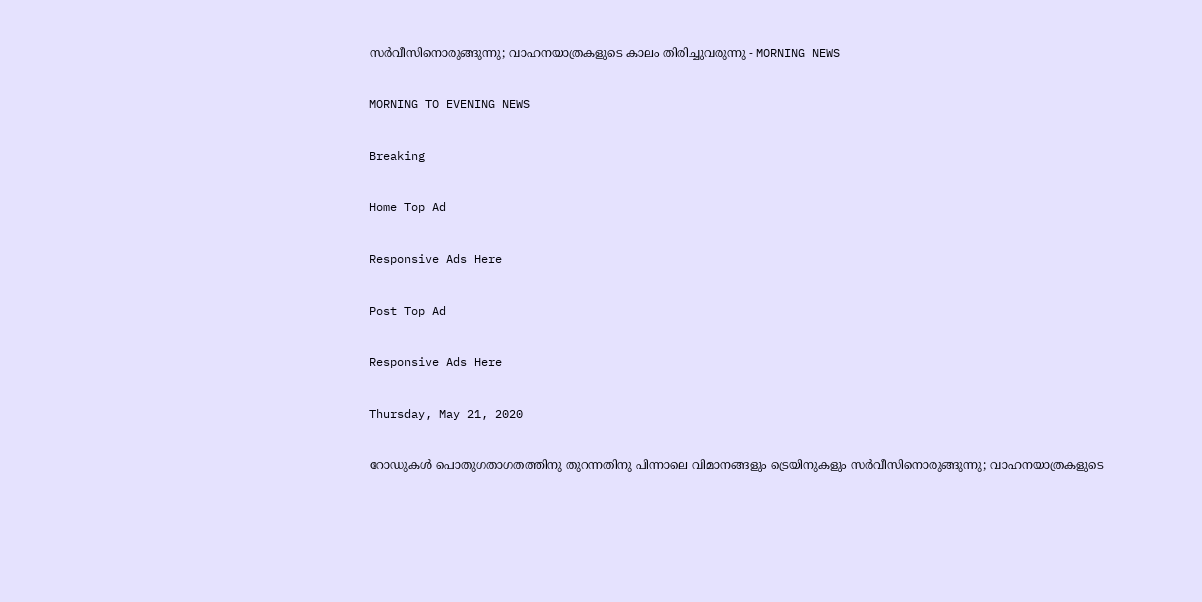സര്‍വീസിനൊരുങ്ങുന്നു; വാഹനയാത്രകളുടെ കാലം തിരിച്ചുവരുന്നു - MORNING NEWS

MORNING TO EVENING NEWS

Breaking

Home Top Ad

Responsive Ads Here

Post Top Ad

Responsive Ads Here

Thursday, May 21, 2020

റോഡുകള്‍ പൊതുഗതാഗതത്തിനു തുറന്നതിനു പിന്നാലെ വിമാനങ്ങളും ട്രെയിനുകളും സര്‍വീസിനൊരുങ്ങുന്നു; വാഹനയാത്രകളുടെ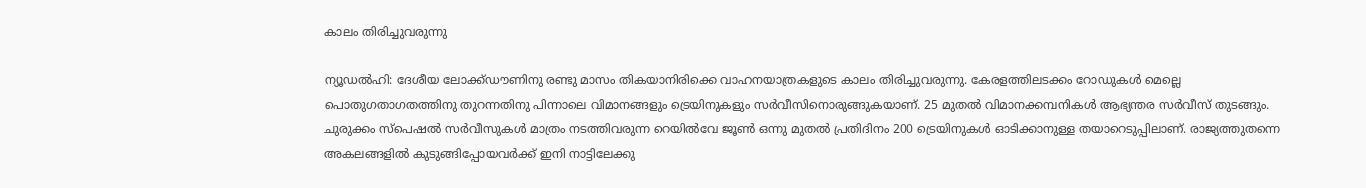കാലം തിരിച്ചുവരുന്നു

ന്യൂഡല്‍ഹി: ദേശീയ ലോക്ക്ഡൗണിനു രണ്ടു മാസം തികയാനിരിക്കെ വാഹനയാത്രകളുടെ കാലം തിരിച്ചുവരുന്നു. കേരളത്തിലടക്കം റോഡുകള്‍ മെല്ലെ പൊതുഗതാഗതത്തിനു തുറന്നതിനു പിന്നാലെ വിമാനങ്ങളും ട്രെയിനുകളും സര്‍വീസിനൊരുങ്ങുകയാണ്. 25 മുതല്‍ വിമാനക്കമ്പനികള്‍ ആഭ്യന്തര സര്‍വീസ് തുടങ്ങും. ചുരുക്കം സ്‌പെഷല്‍ സര്‍വീസുകള്‍ മാത്രം നടത്തിവരുന്ന റെയില്‍വേ ജൂണ്‍ ഒന്നു മുതല്‍ പ്രതിദിനം 200 ട്രെയിനുകള്‍ ഓടിക്കാനുള്ള തയാറെടുപ്പിലാണ്. രാജ്യത്തുതന്നെ അകലങ്ങളില്‍ കുടുങ്ങിപ്പോയവര്‍ക്ക് ഇനി നാട്ടിലേക്കു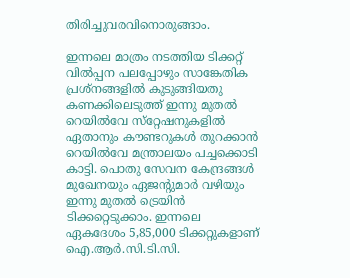തിരിച്ചുവരവിനൊരുങ്ങാം.

ഇന്നലെ മാത്രം നടത്തിയ ടിക്കറ്റ് വില്‍പ്പന പലപ്പോഴും സാങ്കേതിക പ്രശ്‌നങ്ങളില്‍ കുടുങ്ങിയതു കണക്കിലെടുത്ത് ഇന്നു മുതല്‍ റെയില്‍വേ സ്‌റ്റേഷനുകളില്‍ ഏതാനും കൗണ്ടറുകള്‍ തുറക്കാന്‍ റെയില്‍വേ മന്ത്രാലയം പച്ചക്കൊടി കാട്ടി. പൊതു സേവന കേന്ദ്രങ്ങള്‍ മുഖേനയും ഏജന്റുമാര്‍ വഴിയും ഇന്നു മുതല്‍ ട്രെയിന്‍ ടിക്കറ്റെടുക്കാം. ഇന്നലെ ഏകദേശം 5,85,000 ടിക്കറ്റുകളാണ് ഐ.ആര്‍.സി.ടി.സി.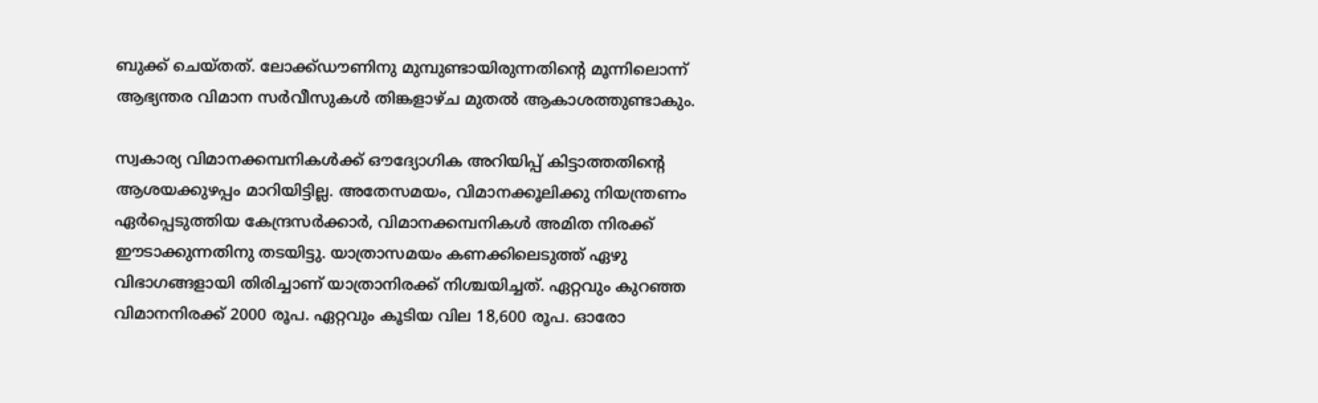ബുക്ക് ചെയ്തത്. ലോക്ക്ഡൗണിനു മുമ്പുണ്ടായിരുന്നതിന്റെ മൂന്നിലൊന്ന് ആഭ്യന്തര വിമാന സര്‍വീസുകള്‍ തിങ്കളാഴ്ച മുതല്‍ ആകാശത്തുണ്ടാകും.

സ്വകാര്യ വിമാനക്കമ്പനികള്‍ക്ക് ഔദ്യോഗിക അറിയിപ്പ് കിട്ടാത്തതിന്റെ ആശയക്കുഴപ്പം മാറിയിട്ടില്ല. അതേസമയം, വിമാനക്കൂലിക്കു നിയന്ത്രണം ഏര്‍പ്പെടുത്തിയ കേന്ദ്രസര്‍ക്കാര്‍, വിമാനക്കമ്പനികള്‍ അമിത നിരക്ക് ഈടാക്കുന്നതിനു തടയിട്ടു. യാത്രാസമയം കണക്കിലെടുത്ത് ഏഴു വിഭാഗങ്ങളായി തിരിച്ചാണ് യാത്രാനിരക്ക് നിശ്ചയിച്ചത്. ഏറ്റവും കുറഞ്ഞ വിമാനനിരക്ക് 2000 രൂപ. ഏറ്റവും കൂടിയ വില 18,600 രൂപ. ഓരോ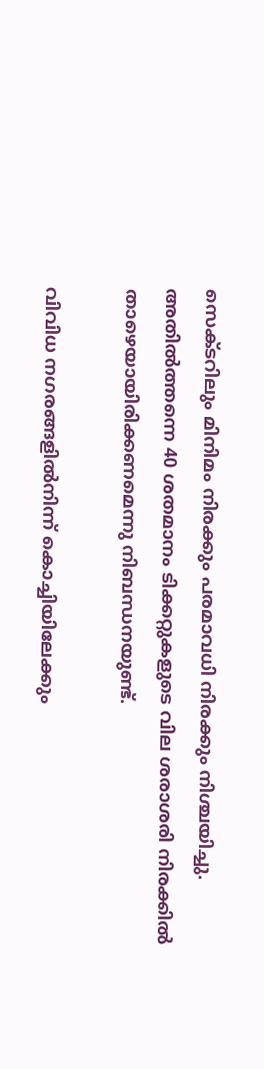സെക്ടറിലും മിനിമം നിരക്കും പരമാവധി നിരക്കും നിശ്ചയിച്ചു. അതില്‍ത്തന്നെ 40 ശതമാനം ടിക്കറ്റുകളുടെ വില ശരാശരി നിരക്കില്‍ താഴെയായിരിക്കണമെന്നു നിബന്ധനയുണ്ട്.

വിവിധ നഗരങ്ങളില്‍നിന്ന് കൊച്ചിയിലേക്കും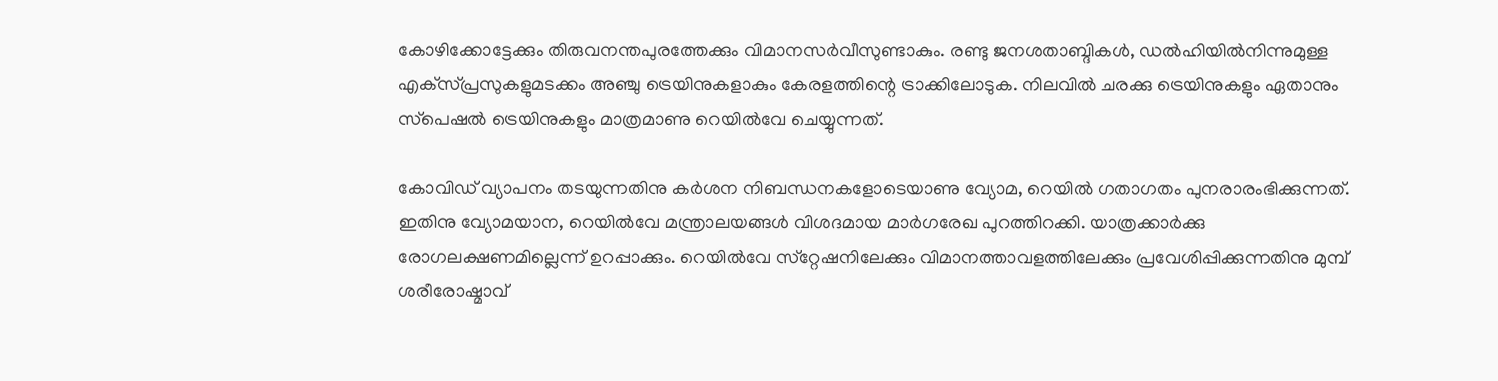കോഴിക്കോട്ടേക്കും തിരുവനന്തപുരത്തേക്കും വിമാനസര്‍വീസുണ്ടാകും. രണ്ടു ജനശതാബ്ദികള്‍, ഡല്‍ഹിയില്‍നിന്നുമുള്ള എക്‌സ്പ്രസുകളുമടക്കം അഞ്ചു ട്രെയിനുകളാകും കേരളത്തിന്റെ ട്രാക്കിലോടുക. നിലവില്‍ ചരക്കു ട്രെയിനുകളും ഏതാനും സ്‌പെഷല്‍ ട്രെയിനുകളും മാത്രമാണു റെയില്‍വേ ചെയ്യുന്നത്.

കോവിഡ് വ്യാപനം തടയുന്നതിനു കര്‍ശന നിബന്ധനകളോടെയാണു വ്യോമ, റെയില്‍ ഗതാഗതം പുനരാരംഭിക്കുന്നത്. ഇതിനു വ്യോമയാന, റെയില്‍വേ മന്ത്രാലയങ്ങള്‍ വിശദമായ മാര്‍ഗരേഖ പുറത്തിറക്കി. യാത്രക്കാര്‍ക്കു രോഗലക്ഷണമില്ലെന്ന് ഉറപ്പാക്കും. റെയില്‍വേ സ്‌റ്റേഷനിലേക്കും വിമാനത്താവളത്തിലേക്കും പ്രവേശിപ്പിക്കുന്നതിനു മുമ്പ് ശരീരോഷ്മാവ്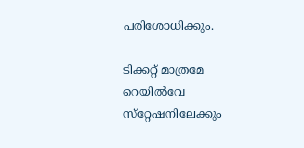പരിശോധിക്കും.

ടിക്കറ്റ് മാത്രമേ റെയില്‍വേ സ്‌റ്റേഷനിലേക്കും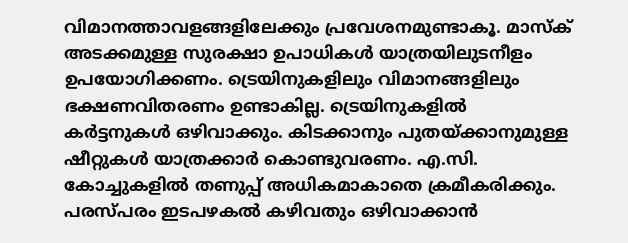വിമാനത്താവളങ്ങളിലേക്കും പ്രവേശനമുണ്ടാകൂ. മാസ്‌ക് അടക്കമുള്ള സുരക്ഷാ ഉപാധികള്‍ യാത്രയിലുടനീളം ഉപയോഗിക്കണം. ട്രെയിനുകളിലും വിമാനങ്ങളിലും ഭക്ഷണവിതരണം ഉണ്ടാകില്ല. ട്രെയിനുകളില്‍ കര്‍ട്ടനുകള്‍ ഒഴിവാക്കും. കിടക്കാനും പുതയ്ക്കാനുമുള്ള ഷീറ്റുകള്‍ യാത്രക്കാര്‍ കൊണ്ടുവരണം. എ.സി. കോച്ചുകളില്‍ തണുപ്പ് അധികമാകാതെ ക്രമീകരിക്കും. പരസ്പരം ഇടപഴകല്‍ കഴിവതും ഒഴിവാക്കാന്‍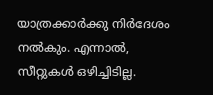യാത്രക്കാര്‍ക്കു നിര്‍ദേശം നല്‍കും. എന്നാല്‍, സീറ്റുകള്‍ ഒഴിച്ചിടില്ല.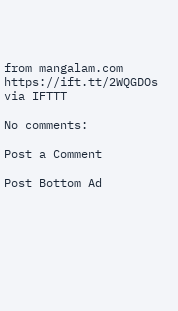from mangalam.com https://ift.tt/2WQGDOs
via IFTTT

No comments:

Post a Comment

Post Bottom Ad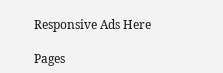Responsive Ads Here

Pages